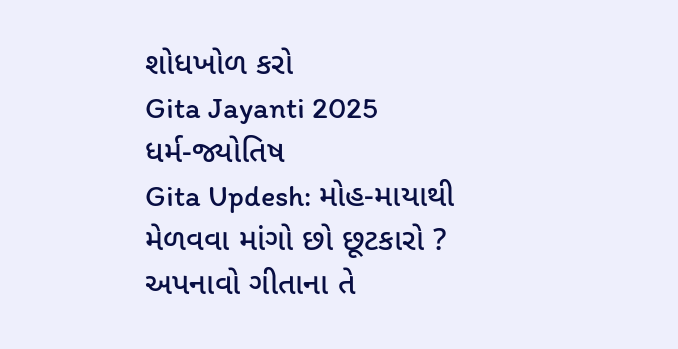શોધખોળ કરો
Gita Jayanti 2025
ધર્મ-જ્યોતિષ
Gita Updesh: મોહ-માયાથી મેળવવા માંગો છો છૂટકારો ? અપનાવો ગીતાના તે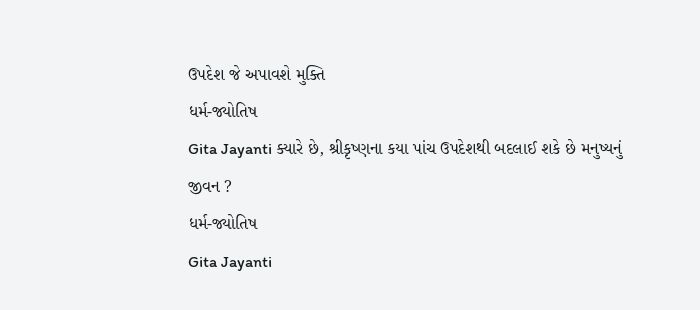ઉપદેશ જે અપાવશે મુક્તિ
ધર્મ-જ્યોતિષ
Gita Jayanti ક્યારે છે, શ્રીકૃષ્ણના કયા પાંચ ઉપદેશથી બદલાઈ શકે છે મનુષ્યનું જીવન ?
ધર્મ-જ્યોતિષ
Gita Jayanti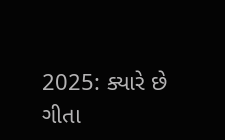2025: ક્યારે છે ગીતા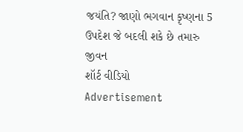જયંતિ? જાણો ભગવાન કૃષ્ણના 5 ઉપદેશ જે બદલી શકે છે તમારુ જીવન
શૉર્ટ વીડિયો
Advertisement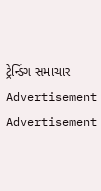ટ્રેન્ડિંગ સમાચાર
Advertisement
Advertisement